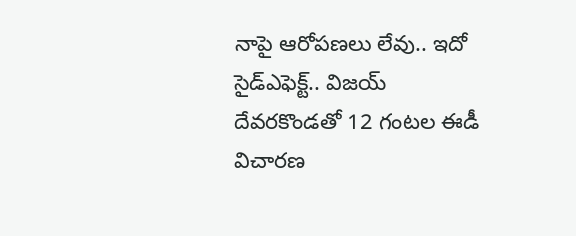నాపై ఆరోపణలు లేవు.. ఇదో సైడ్ఎఫెక్ట్.. విజయ్ దేవరకొండతో 12 గంటల ఈడీ విచారణ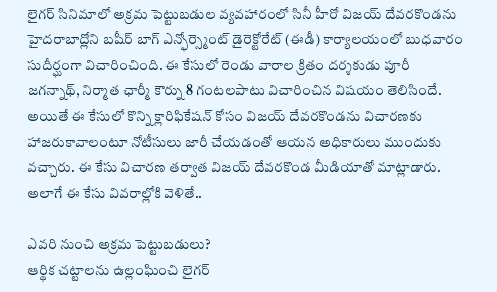లైగర్ సినిమాలో అక్రమ పెట్టుబడుల వ్యవహారంలో సినీ హీరో విజయ్ దేవరకొండను హైదరాబాద్లోని బషీర్ బాగ్ ఎన్ఫోర్స్మెంట్ డైరెక్టోరేట్ (ఈడీ) కార్యాలయంలో బుధవారం సుదీర్ఘంగా విచారించింది. ఈ కేసులో రెండు వారాల క్రితం దర్శకుడు పూరీ జగన్నాథ్, నిర్మాత ఛార్మీ కౌర్ను 8 గంటలపాటు విచారించిన విషయం తెలిసిందే. అయితే ఈ కేసులో కొన్ని క్లారిఫికేషన్ కోసం విజయ్ దేవరకొండను విచారణకు హాజరుకావాలంటూ నోటీసులు జారీ చేయడంతో ఆయన అధికారులు ముందుకు వచ్చారు. ఈ కేసు విచారణ తర్వాత విజయ్ దేవరకొండ మీడియాతో మాట్లాడారు. అలాగే ఈ కేసు వివరాల్లోకి వెళితే..

ఎవరి నుంచి అక్రమ పెట్టుబడులు?
ఆర్థిక చట్టాలను ఉల్లంఘించి లైగర్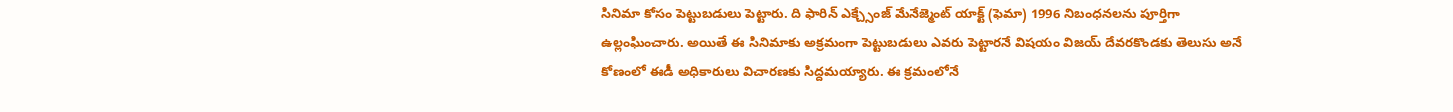సినిమా కోసం పెట్టుబడులు పెట్టారు. ది ఫారిన్ ఎక్చ్సేంజ్ మేనేజ్మెంట్ యాక్ట్ (ఫెమా) 1996 నిబంధనలను పూర్తిగా ఉల్లంఘించారు. అయితే ఈ సినిమాకు అక్రమంగా పెట్టుబడులు ఎవరు పెట్టారనే విషయం విజయ్ దేవరకొండకు తెలుసు అనే కోణంలో ఈడీ అధికారులు విచారణకు సిద్దమయ్యారు. ఈ క్రమంలోనే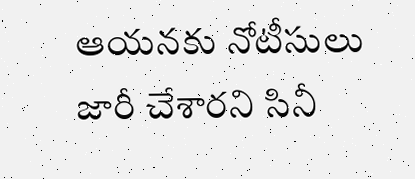ఆయనకు నోటీసులు జారీ చేశారని సినీ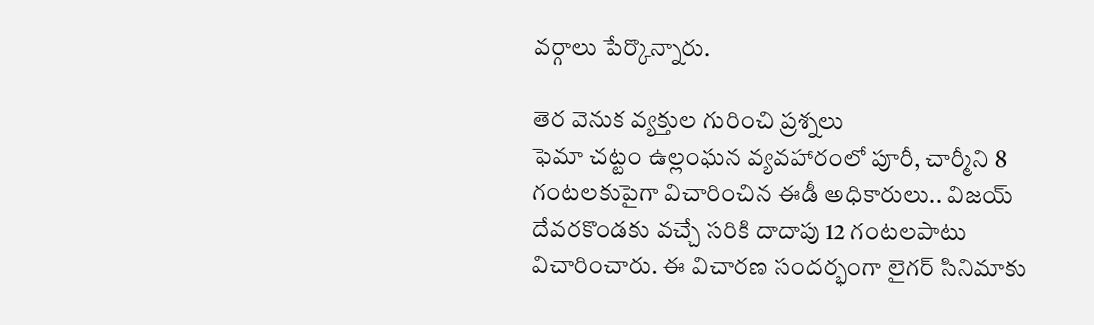వర్గాలు పేర్కొన్నారు.

తెర వెనుక వ్యక్తుల గురించి ప్రశ్నలు
ఫెమా చట్టం ఉల్లంఘన వ్యవహారంలో పూరీ, చార్మీని 8 గంటలకుపైగా విచారించిన ఈడీ అధికారులు.. విజయ్ దేవరకొండకు వచ్చే సరికి దాదాపు 12 గంటలపాటు విచారించారు. ఈ విచారణ సందర్భంగా లైగర్ సినిమాకు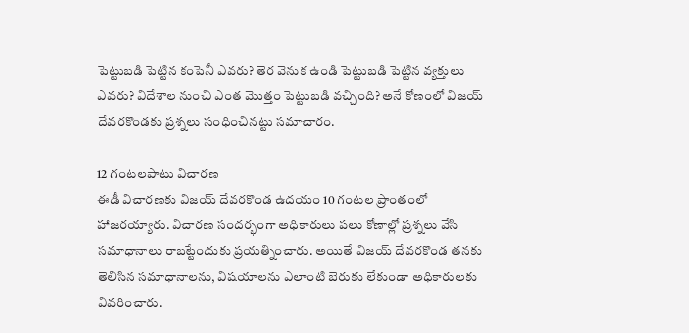పెట్టుబడి పెట్టిన కంపెనీ ఎవరు? తెర వెనుక ఉండి పెట్టుబడి పెట్టిన వ్యక్తులు ఎవరు? విదేశాల నుంచి ఎంత మొత్తం పెట్టుబడి వచ్చింది? అనే కోణంలో విజయ్ దేవరకొండకు ప్రశ్నలు సంధించినట్టు సమాచారం.

12 గంటలపాటు విచారణ
ఈడీ విచారణకు విజయ్ దేవరకొండ ఉదయం 10 గంటల ప్రాంతంలో హాజరయ్యారు. విచారణ సందర్భంగా అధికారులు పలు కోణాల్లో ప్రశ్నలు వేసి సమాధానాలు రాబట్టేందుకు ప్రయత్నించారు. అయితే విజయ్ దేవరకొండ తనకు తెలిసిన సమాధానాలను, విషయాలను ఎలాంటి బెరుకు లేకుండా అధికారులకు వివరించారు.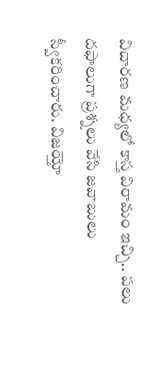విచారణ మధ్యలో కాస్త విరామం ఇచ్చి.. పలు దఫాలుగా ప్రశ్నలు వేసి జవాబులు స్వీకరించారు. విజయ్తో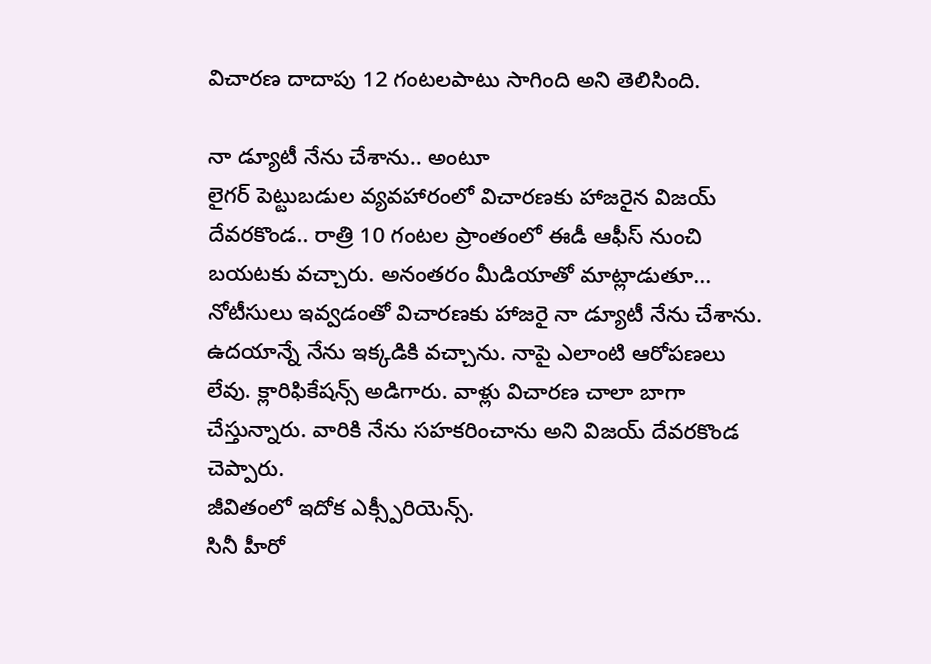విచారణ దాదాపు 12 గంటలపాటు సాగింది అని తెలిసింది.

నా డ్యూటీ నేను చేశాను.. అంటూ
లైగర్ పెట్టుబడుల వ్యవహారంలో విచారణకు హాజరైన విజయ్ దేవరకొండ.. రాత్రి 10 గంటల ప్రాంతంలో ఈడీ ఆఫీస్ నుంచి బయటకు వచ్చారు. అనంతరం మీడియాతో మాట్లాడుతూ... నోటీసులు ఇవ్వడంతో విచారణకు హాజరై నా డ్యూటీ నేను చేశాను. ఉదయాన్నే నేను ఇక్కడికి వచ్చాను. నాపై ఎలాంటి ఆరోపణలు లేవు. క్లారిఫికేషన్స్ అడిగారు. వాళ్లు విచారణ చాలా బాగా చేస్తున్నారు. వారికి నేను సహకరించాను అని విజయ్ దేవరకొండ చెప్పారు.
జీవితంలో ఇదోక ఎక్స్పీరియెన్స్.
సినీ హీరో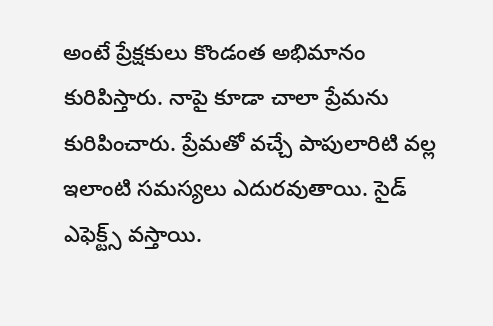అంటే ప్రేక్షకులు కొండంత అభిమానం కురిపిస్తారు. నాపై కూడా చాలా ప్రేమను కురిపించారు. ప్రేమతో వచ్చే పాపులారిటి వల్ల ఇలాంటి సమస్యలు ఎదురవుతాయి. సైడ్ ఎఫెక్ట్స్ వస్తాయి.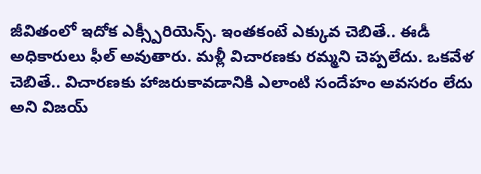జీవితంలో ఇదోక ఎక్స్పీరియెన్స్. ఇంతకంటే ఎక్కువ చెబితే.. ఈడీ అధికారులు ఫీల్ అవుతారు. మళ్లీ విచారణకు రమ్మని చెప్పలేదు. ఒకవేళ చెబితే.. విచారణకు హాజరుకావడానికి ఎలాంటి సందేహం అవసరం లేదు అని విజయ్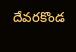దేవరకొండ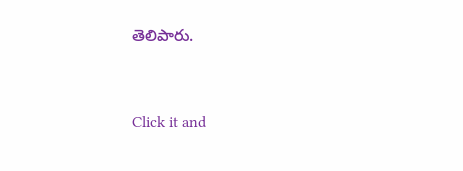తెలిపారు.


Click it and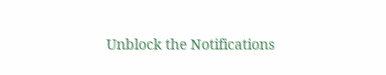Unblock the Notifications